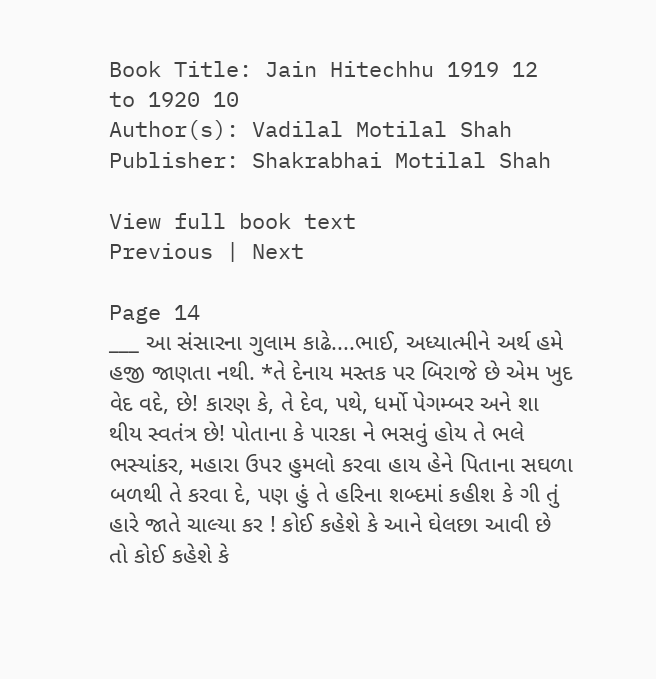Book Title: Jain Hitechhu 1919 12 to 1920 10
Author(s): Vadilal Motilal Shah
Publisher: Shakrabhai Motilal Shah

View full book text
Previous | Next

Page 14
___ આ સંસારના ગુલામ કાઢે....ભાઈ, અધ્યાત્મીને અર્થ હમે હજી જાણતા નથી. *તે દેનાય મસ્તક પર બિરાજે છે એમ ખુદ વેદ વદે, છે! કારણ કે, તે દેવ, પથે, ધર્મો પેગમ્બર અને શા થીય સ્વતંત્ર છે! પોતાના કે પારકા ને ભસવું હોય તે ભલે ભસ્યાંકર, મહારા ઉપર હુમલો કરવા હાય હેને પિતાના સઘળા બળથી તે કરવા દે, પણ હું તે હરિના શબ્દમાં કહીશ કે ગી તું હારે જાતે ચાલ્યા કર ! કોઈ કહેશે કે આને ઘેલછા આવી છે તો કોઈ કહેશે કે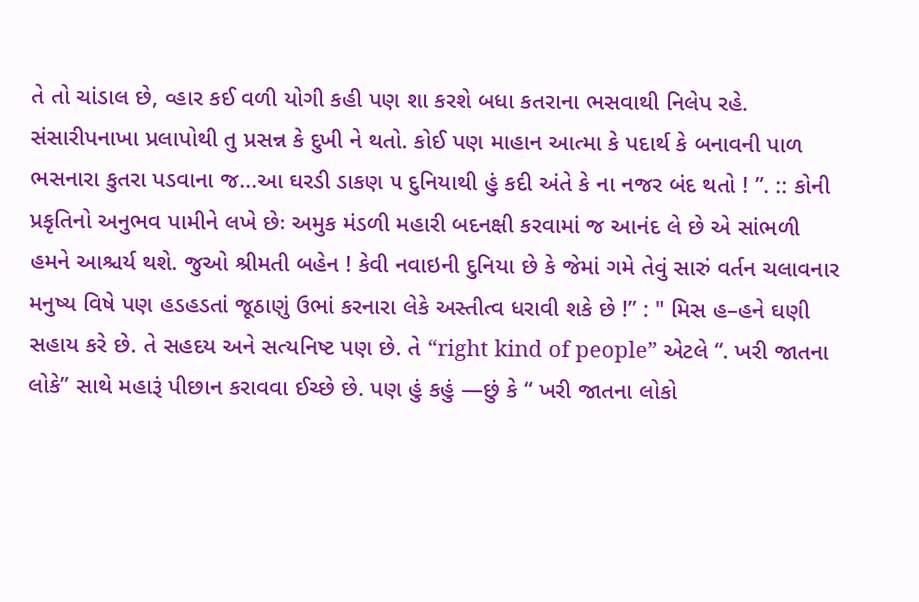તે તો ચાંડાલ છે, વ્હાર કઈ વળી યોગી કહી પણ શા કરશે બધા કતરાના ભસવાથી નિલેપ રહે. સંસારીપનાખા પ્રલાપોથી તુ પ્રસન્ન કે દુખી ને થતો. કોઈ પણ માહાન આત્મા કે પદાર્થ કે બનાવની પાળ ભસનારા કુતરા પડવાના જ...આ ઘરડી ડાકણ ૫ દુનિયાથી હું કદી અંતે કે ના નજર બંદ થતો ! ”. :: કોની પ્રકૃતિનો અનુભવ પામીને લખે છેઃ અમુક મંડળી મહારી બદનક્ષી કરવામાં જ આનંદ લે છે એ સાંભળી હમને આશ્ચર્ય થશે. જુઓ શ્રીમતી બહેન ! કેવી નવાઇની દુનિયા છે કે જેમાં ગમે તેવું સારું વર્તન ચલાવનાર મનુષ્ય વિષે પણ હડહડતાં જૂઠાણું ઉભાં કરનારા લેકે અસ્તીત્વ ધરાવી શકે છે !” : " મિસ હ–હને ઘણી સહાય કરે છે. તે સહદય અને સત્યનિષ્ટ પણ છે. તે “right kind of people” એટલે “. ખરી જાતના લોકે” સાથે મહારૂં પીછાન કરાવવા ઈચ્છે છે. પણ હું કહું —છું કે “ ખરી જાતના લોકો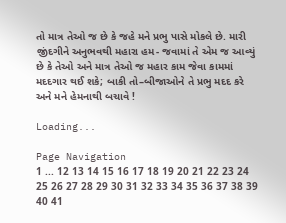તો માત્ર તેઓ જ છે કે જહે મને પ્રભુ પાસે મોકલે છે. મારી જીંદગીને અનુભવથી મહારા હમ- જવામાં તે એમ જ આવ્યું છે કે તેઓ અને માત્ર તેઓ જ મહાર કામ જેવા કામમાં મદદગાર થઈ શકે; બાકી તો–બીજાઓને તે પ્રભુ મદદ કરે અને મને હેમનાથી બચાવે !

Loading...

Page Navigation
1 ... 12 13 14 15 16 17 18 19 20 21 22 23 24 25 26 27 28 29 30 31 32 33 34 35 36 37 38 39 40 41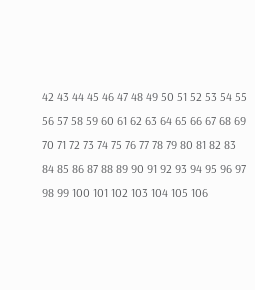42 43 44 45 46 47 48 49 50 51 52 53 54 55 56 57 58 59 60 61 62 63 64 65 66 67 68 69 70 71 72 73 74 75 76 77 78 79 80 81 82 83 84 85 86 87 88 89 90 91 92 93 94 95 96 97 98 99 100 101 102 103 104 105 106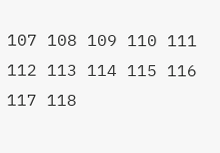107 108 109 110 111 112 113 114 115 116 117 118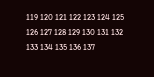119 120 121 122 123 124 125 126 127 128 129 130 131 132 133 134 135 136 137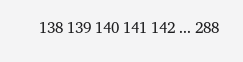138 139 140 141 142 ... 288